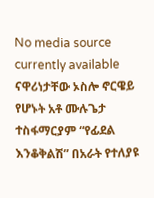No media source currently available
ናዋሪነታቸው ኦስሎ ኖርዌይ የሆኑት አቶ ሙሉጌታ ተስፋማርያም “የፊደል እንቆቅልሽ” በአራት የተለያዩ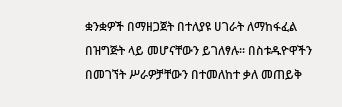ቋንቋዎች በማዘጋጀት በተለያዩ ሀገራት ለማከፋፈል በዝግጅት ላይ መሆናቸውን ይገለፃሉ፡፡ በስቱዱዮዋችን በመገኘት ሥራዎቻቸውን በተመለከተ ቃለ መጠይቅ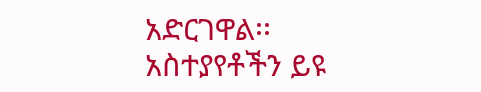አድርገዋል፡፡
አስተያየቶችን ይዩ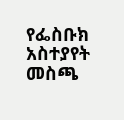የፌስቡክ አስተያየት መስጫ